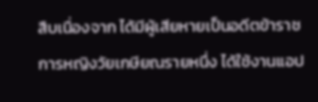สืบเนื่องจาก ได้มีผู้เสียหายเป็นอดีตข้าราชการหญิงวัยเกษียณรายหนึ่ง ได้ใช้งานแอป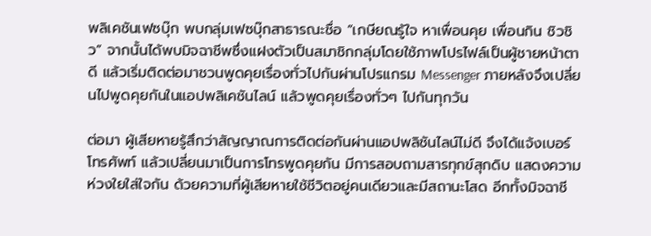พลิเคชันเฟซบุ๊ก พบกลุ่มเฟซบุ๊กสาธารณะชื่อ “เกษียณรู้ใจ หาเพื่อนคุย เพื่อนกิน ชิวชิว” จากนั้นได้พบมิจฉาชีพซึ่งแฝงตัวเป็นสมาชิกกลุ่มโดยใช้ภาพโปรไฟล์เป็นผู้ชายหน้าตาดี แล้วเริ่มติดต่อมาชวนพูดคุยเรื่องทั่วไปกันผ่านโปรแกรม Messenger ภายหลังจึงเปลี่ยนไปพูดคุยกันในแอปพลิเคชันไลน์ แล้วพูดคุยเรื่องทั่วๆ ไปกันทุกวัน

ต่อมา ผู้เสียหายรู้สึกว่าสัญญาณการติดต่อกันผ่านแอปพลิชันไลน์ไม่ดี จึงได้แจ้งเบอร์โทรศัพท์ แล้วเปลี่ยนมาเป็นการโทรพูดคุยกัน มีการสอบถามสารทุกข์สุกดิบ แสดงความห่วงใยใส่ใจกัน ด้วยความที่ผู้เสียหายใช้ชีวิตอยู่คนเดียวและมีสถานะโสด อีกทั้งมิจฉาชี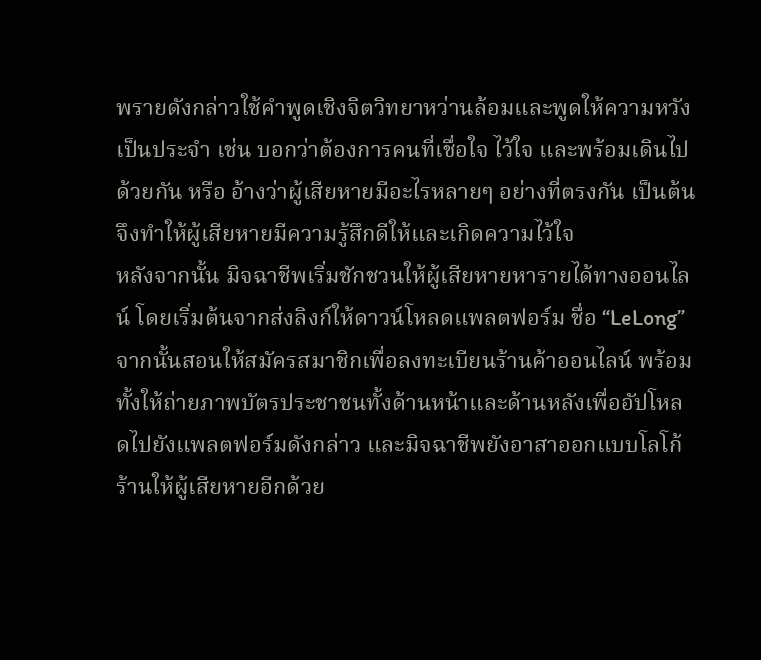พรายดังกล่าวใช้คำพูดเชิงจิตวิทยาหว่านล้อมและพูดให้ความหวังเป็นประจำ เช่น บอกว่าต้องการคนที่เชื่อใจ ไว้ใจ และพร้อมเดินไปด้วยกัน หรือ อ้างว่าผู้เสียหายมีอะไรหลายๆ อย่างที่ตรงกัน เป็นต้น จึงทำให้ผู้เสียหายมีความรู้สึกดีให้และเกิดความไว้ใจ
หลังจากนั้น มิจฉาชีพเริ่มชักชวนให้ผู้เสียหายหารายได้ทางออนไลน์ โดยเริ่มต้นจากส่งลิงก์ให้ดาวน์โหลดแพลตฟอร์ม ชื่อ “LeLong” จากนั้นสอนให้สมัครสมาชิกเพื่อลงทะเบียนร้านค้าออนไลน์ พร้อมทั้งให้ถ่ายภาพบัตรประชาชนทั้งด้านหน้าและด้านหลังเพื่ออัปโหลดไปยังแพลตฟอร์มดังกล่าว และมิจฉาชีพยังอาสาออกแบบโลโก้ร้านให้ผู้เสียหายอีกด้วย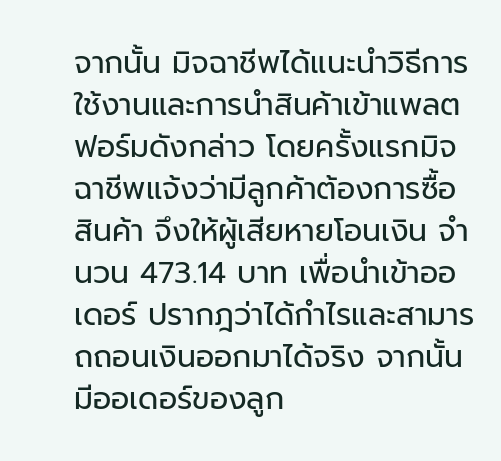จากนั้น มิจฉาชีพได้แนะนำวิธีการใช้งานและการนำสินค้าเข้าแพลตฟอร์มดังกล่าว โดยครั้งแรกมิจฉาชีพแจ้งว่ามีลูกค้าต้องการซื้อสินค้า จึงให้ผู้เสียหายโอนเงิน จำนวน 473.14 บาท เพื่อนำเข้าออเดอร์ ปรากฎว่าได้กำไรและสามารถถอนเงินออกมาได้จริง จากนั้นมีออเดอร์ของลูก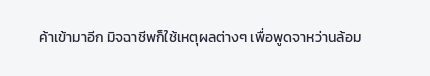ค้าเข้ามาอีก มิจฉาชีพก็ใช้เหตุผลต่างๆ เพื่อพูดจาหว่านล้อม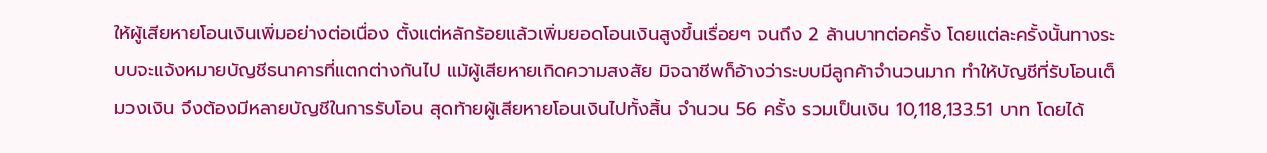ให้ผู้เสียหายโอนเงินเพิ่มอย่างต่อเนื่อง ตั้งแต่หลักร้อยแล้วเพิ่มยอดโอนเงินสูงขึ้นเรื่อยๆ จนถึง 2 ล้านบาทต่อครั้ง โดยแต่ละครั้งนั้นทางระบบจะแจ้งหมายบัญชีธนาคารที่แตกต่างกันไป แม้ผู้เสียหายเกิดความสงสัย มิจฉาชีพก็อ้างว่าระบบมีลูกค้าจำนวนมาก ทำให้บัญชีที่รับโอนเต็มวงเงิน จึงต้องมีหลายบัญชีในการรับโอน สุดท้ายผู้เสียหายโอนเงินไปทั้งสิ้น จำนวน 56 ครั้ง รวมเป็นเงิน 10,118,133.51 บาท โดยได้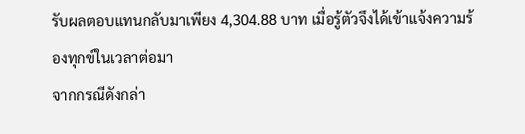รับผลตอบแทนกลับมาเพียง 4,304.88 บาท เมื่อรู้ตัวจึงได้เข้าแจ้งความร้องทุกข์ในเวลาต่อมา
จากกรณีดังกล่า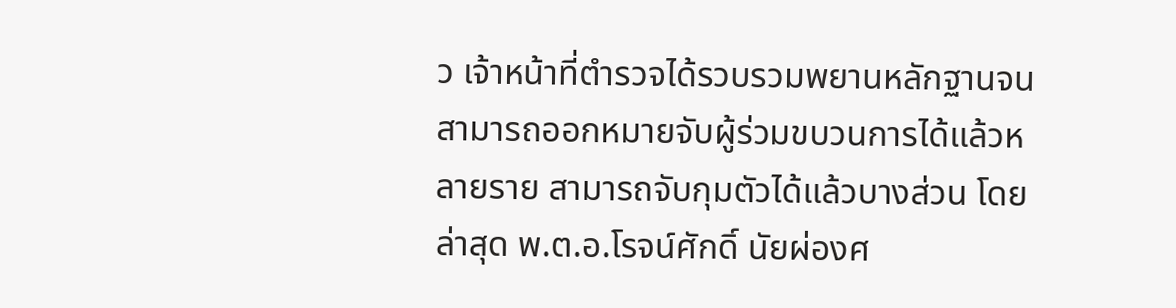ว เจ้าหน้าที่ตำรวจได้รวบรวมพยานหลักฐานจนสามารถออกหมายจับผู้ร่วมขบวนการได้แล้วหลายราย สามารถจับกุมตัวได้แล้วบางส่วน โดยล่าสุด พ.ต.อ.โรจน์ศักดิ์ นัยผ่องศ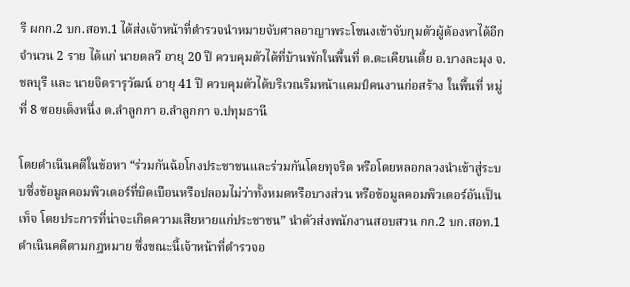รี ผกก.2 บก.สอท.1 ได้ส่งเจ้าหน้าที่ตำรวจนำหมายจับศาลอาญาพระโขนงเข้าจับกุมตัวผู้ต้องหาได้อีก จำนวน 2 ราย ได้แก่ นายดลวี อายุ 20 ปี ควบคุมตัวได้ที่บ้านพักในพื้นที่ ต.ตะเคียนเตี้ย อ.บางละมุง จ.ชลบุรี และ นายจิตรารุวัฒน์ อายุ 41 ปี ควบคุมตัวได้บริเวณริมหน้าแคมป์คนงานก่อสร้าง ในพื้นที่ หมู่ที่ 8 ซอยเต็งหนึ่ง ต.ลำลูกกา อ.ลำลูกกา จ.ปทุมธานี

โดยดำเนินคดีในข้อหา “ร่วมกันฉ้อโกงประชาชนและร่วมกันโดยทุจริต หรือโดยหลอกลวงนำเข้าสู่ระบบซึ่งข้อมูลคอมพิวเตอร์ที่บิดเบือนหรือปลอมไม่ว่าทั้งหมดหรือบางส่วน หรือข้อมูลคอมพิวเตอร์อันเป็นเท็จ โดยประการที่น่าจะเกิดความเสียหายแก่ประชาชน” นำตัวส่งพนักงานสอบสวน กก.2 บก.สอท.1 ดำเนินคดีตามกฎหมาย ซึ่งขณะนี้เจ้าหน้าที่ตำรวจอ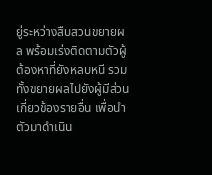ยู่ระหว่างสืบสวนขยายผล พร้อมเร่งติดตามตัวผู้ต้องหาที่ยังหลบหนี รวมทั้งขยายผลไปยังผู้มีส่วนเกี่ยวข้องรายอื่น เพื่อนำตัวมาดำเนิน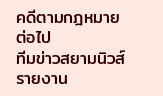คดีตามกฎหมายต่อไป
ทีมข่าวสยามนิวส์ รายงาน